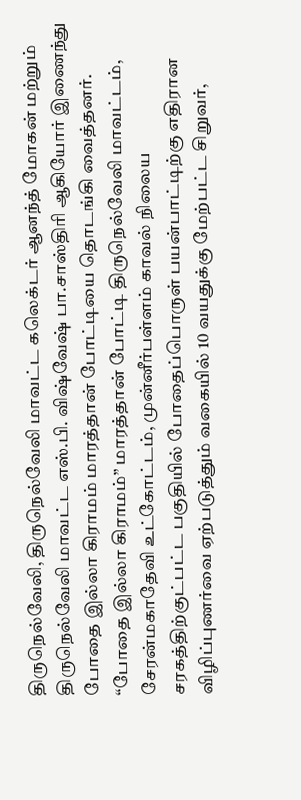திருநெல்வேலி, திருநெல்வேலி மாவட்ட கலெக்டர் ஆனந்த் மோகன் மற்றும் திருநெல்வேலி மாவட்ட எஸ்.பி. விஷ்வேஷ் பா.சாஸ்திரி ஆகியோர் இணைந்து போதை இல்லா கிராமம் மாரத்தான் போட்டியை தொடங்கி வைத்தனர். “போதை இல்லா கிராமம்” மாரத்தான் போட்டி திருநெல்வேலி மாவட்டம், சேரன்மகாதேவி உட்கோட்டம், முன்னீர்பள்ளம் காவல் நிலைய சரகத்திற்குட்பட்ட பகுதியில் போதைப்பொருள் பயன்பாட்டிற்கு எதிரான விழிப்புணர்வை ஏற்படுத்தும் வகையில் 10 வயதுக்கு மேற்பட்ட சிறுவர்,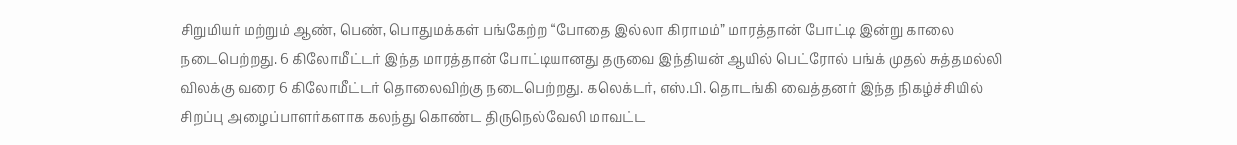சிறுமியர் மற்றும் ஆண், பெண், பொதுமக்கள் பங்கேற்ற “போதை இல்லா கிராமம்” மாரத்தான் போட்டி இன்று காலை நடைபெற்றது. 6 கிலோமீட்டர் இந்த மாரத்தான் போட்டியானது தருவை இந்தியன் ஆயில் பெட்ரோல் பங்க் முதல் சுத்தமல்லி விலக்கு வரை 6 கிலோமீட்டர் தொலைவிற்கு நடைபெற்றது. கலெக்டர், எஸ்.பி. தொடங்கி வைத்தனர் இந்த நிகழ்ச்சியில் சிறப்பு அழைப்பாளர்களாக கலந்து கொண்ட திருநெல்வேலி மாவட்ட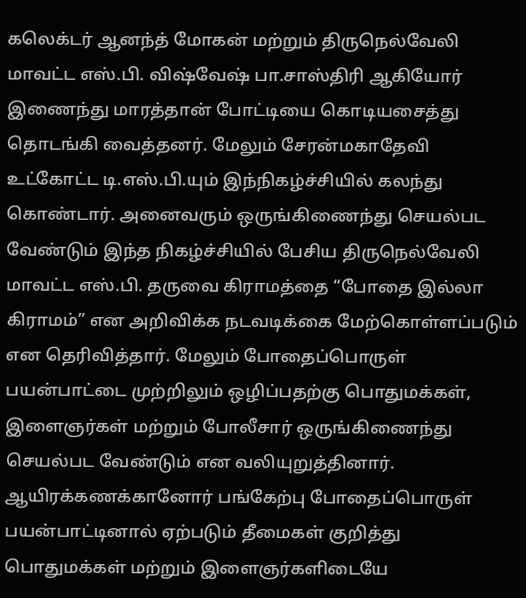கலெக்டர் ஆனந்த் மோகன் மற்றும் திருநெல்வேலி மாவட்ட எஸ்.பி. விஷ்வேஷ் பா.சாஸ்திரி ஆகியோர் இணைந்து மாரத்தான் போட்டியை கொடியசைத்து தொடங்கி வைத்தனர். மேலும் சேரன்மகாதேவி உட்கோட்ட டி.எஸ்.பி.யும் இந்நிகழ்ச்சியில் கலந்து கொண்டார். அனைவரும் ஒருங்கிணைந்து செயல்பட வேண்டும் இந்த நிகழ்ச்சியில் பேசிய திருநெல்வேலி மாவட்ட எஸ்.பி. தருவை கிராமத்தை “போதை இல்லா கிராமம்” என அறிவிக்க நடவடிக்கை மேற்கொள்ளப்படும் என தெரிவித்தார். மேலும் போதைப்பொருள் பயன்பாட்டை முற்றிலும் ஒழிப்பதற்கு பொதுமக்கள், இளைஞர்கள் மற்றும் போலீசார் ஒருங்கிணைந்து செயல்பட வேண்டும் என வலியுறுத்தினார். ஆயிரக்கணக்கானோர் பங்கேற்பு போதைப்பொருள் பயன்பாட்டினால் ஏற்படும் தீமைகள் குறித்து பொதுமக்கள் மற்றும் இளைஞர்களிடையே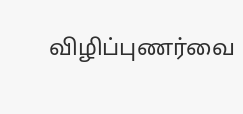விழிப்புணர்வை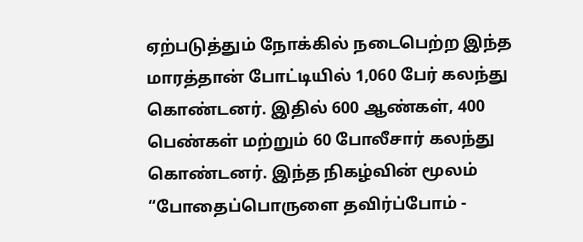ஏற்படுத்தும் நோக்கில் நடைபெற்ற இந்த மாரத்தான் போட்டியில் 1,060 பேர் கலந்து கொண்டனர். இதில் 600 ஆண்கள், 400 பெண்கள் மற்றும் 60 போலீசார் கலந்து கொண்டனர். இந்த நிகழ்வின் மூலம் “போதைப்பொருளை தவிர்ப்போம் -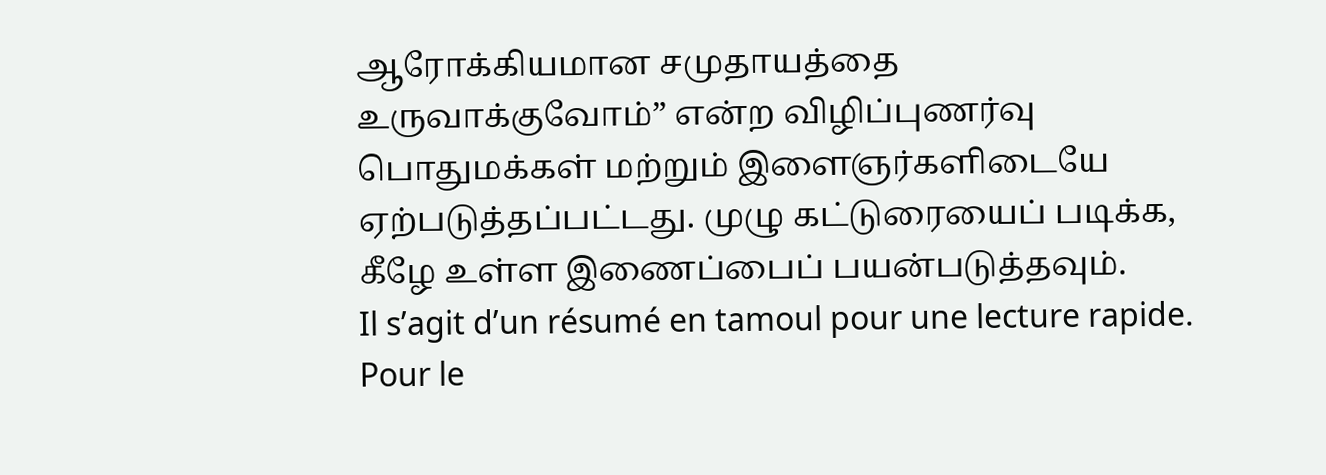ஆரோக்கியமான சமுதாயத்தை உருவாக்குவோம்” என்ற விழிப்புணர்வு பொதுமக்கள் மற்றும் இளைஞர்களிடையே ஏற்படுத்தப்பட்டது. முழு கட்டுரையைப் படிக்க, கீழே உள்ள இணைப்பைப் பயன்படுத்தவும்.
Il s’agit d’un résumé en tamoul pour une lecture rapide. Pour le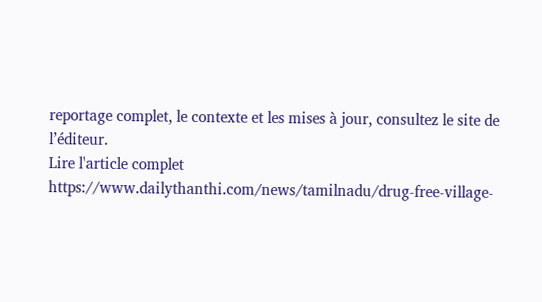reportage complet, le contexte et les mises à jour, consultez le site de l’éditeur.
Lire l'article complet
https://www.dailythanthi.com/news/tamilnadu/drug-free-village-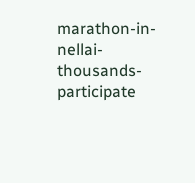marathon-in-nellai-thousands-participate